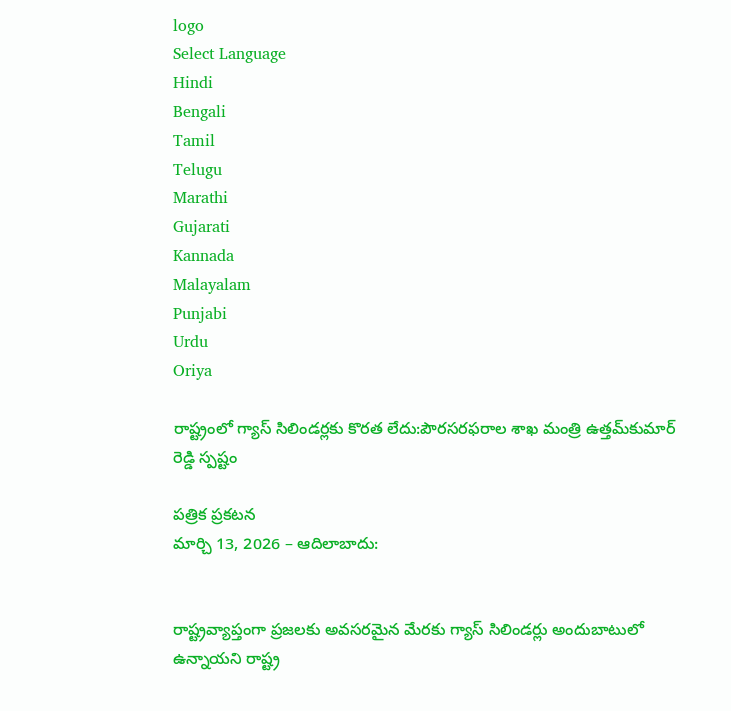logo
Select Language
Hindi
Bengali
Tamil
Telugu
Marathi
Gujarati
Kannada
Malayalam
Punjabi
Urdu
Oriya

రాష్ట్రంలో గ్యాస్ సిలిండర్లకు కొరత లేదు:పౌరసరఫరాల శాఖ మంత్రి ఉత్తమ్‌కుమార్ రెడ్డి స్పష్టం

పత్రిక ప్రకటన
మార్చి 13, 2026 – ఆదిలాబాదు:


రాష్ట్రవ్యాప్తంగా ప్రజలకు అవసరమైన మేరకు గ్యాస్ సిలిండర్లు అందుబాటులో ఉన్నాయని రాష్ట్ర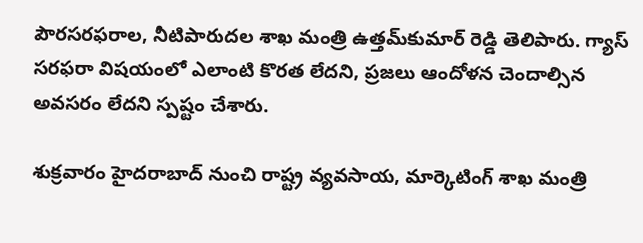పౌరసరఫరాల, నీటిపారుదల శాఖ మంత్రి ఉత్తమ్‌కుమార్ రెడ్డి తెలిపారు. గ్యాస్ సరఫరా విషయంలో ఎలాంటి కొరత లేదని, ప్రజలు ఆందోళన చెందాల్సిన అవసరం లేదని స్పష్టం చేశారు.

శుక్రవారం హైదరాబాద్ నుంచి రాష్ట్ర వ్యవసాయ, మార్కెటింగ్ శాఖ మంత్రి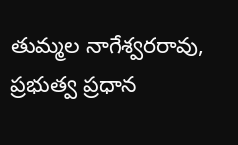తుమ్మల నాగేశ్వరరావు, ప్రభుత్వ ప్రధాన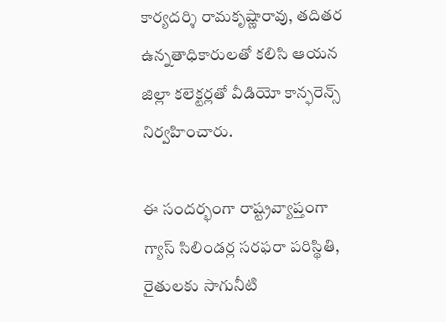కార్యదర్శి రామకృష్ణారావు, తదితర ఉన్నతాధికారులతో కలిసి ఆయన జిల్లా కలెక్టర్లతో వీడియో కాన్ఫరెన్స్ నిర్వహించారు.

ఈ సందర్భంగా రాష్ట్రవ్యాప్తంగా గ్యాస్ సిలిండర్ల సరఫరా పరిస్థితి, రైతులకు సాగునీటి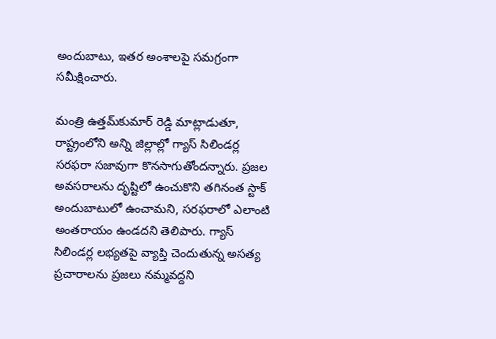అందుబాటు, ఇతర అంశాలపై సమగ్రంగా సమీక్షించారు.

మంత్రి ఉత్తమ్‌కుమార్ రెడ్డి మాట్లాడుతూ, రాష్ట్రంలోని అన్ని జిల్లాల్లో గ్యాస్ సిలిండర్ల సరఫరా సజావుగా కొనసాగుతోందన్నారు. ప్రజల అవసరాలను దృష్టిలో ఉంచుకొని తగినంత స్టాక్ అందుబాటులో ఉంచామని, సరఫరాలో ఎలాంటి అంతరాయం ఉండదని తెలిపారు. గ్యాస్ సిలిండర్ల లభ్యతపై వ్యాప్తి చెందుతున్న అసత్య ప్రచారాలను ప్రజలు నమ్మవద్దని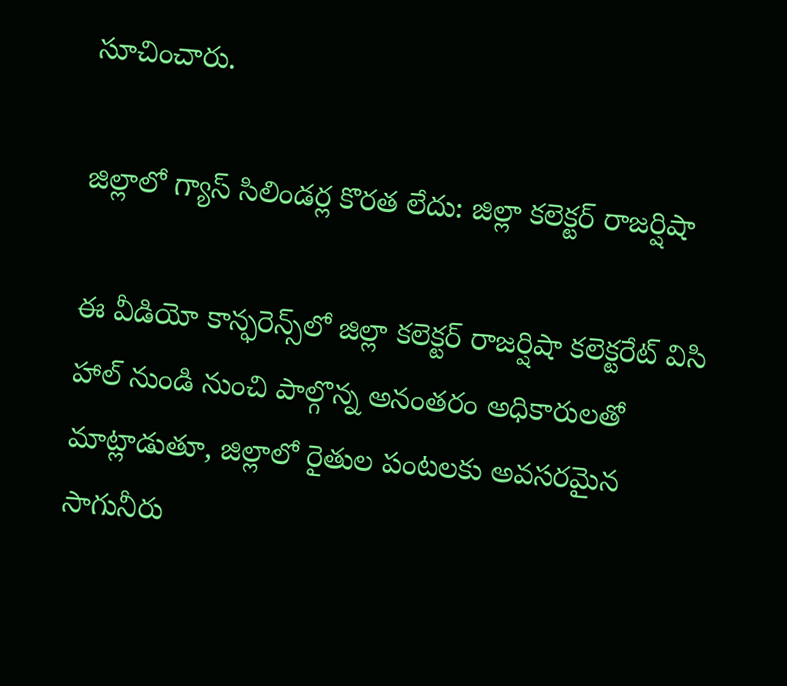సూచించారు.

జిల్లాలో గ్యాస్ సిలిండర్ల కొరత లేదు: జిల్లా కలెక్టర్ రాజర్షిషా

ఈ వీడియో కాన్ఫరెన్స్‌లో జిల్లా కలెక్టర్ రాజర్షిషా కలెక్టరేట్ విసి హాల్ నుండి నుంచి పాల్గొన్న అనంతరం అధికారులతో మాట్లాడుతూ, జిల్లాలో రైతుల పంటలకు అవసరమైన సాగునీరు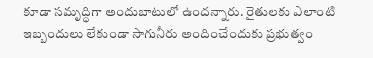కూడా సమృద్ధిగా అందుబాటులో ఉందన్నారు. రైతులకు ఎలాంటి ఇబ్బందులు లేకుండా సాగునీరు అందించేందుకు ప్రభుత్వం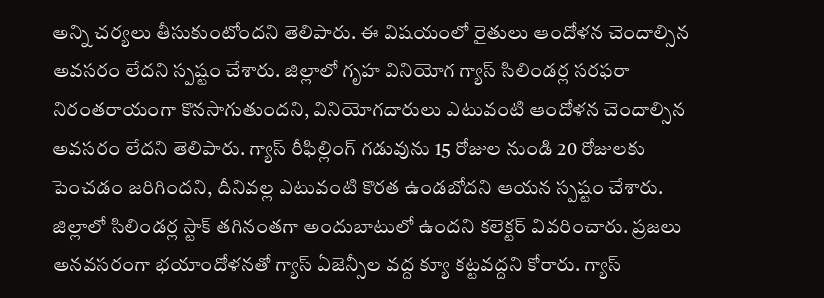అన్ని చర్యలు తీసుకుంటోందని తెలిపారు. ఈ విషయంలో రైతులు ఆందోళన చెందాల్సిన అవసరం లేదని స్పష్టం చేశారు. జిల్లాలో గృహ వినియోగ గ్యాస్ సిలిండర్ల సరఫరా నిరంతరాయంగా కొనసాగుతుందని, వినియోగదారులు ఎటువంటి ఆందోళన చెందాల్సిన అవసరం లేదని తెలిపారు. గ్యాస్ రీఫిల్లింగ్ గడువును 15 రోజుల నుండి 20 రోజులకు పెంచడం జరిగిందని, దీనివల్ల ఎటువంటి కొరత ఉండబోదని ఆయన స్పష్టం చేశారు. జిల్లాలో సిలిండర్ల స్టాక్ తగినంతగా అందుబాటులో ఉందని కలెక్టర్ వివరించారు. ప్రజలు అనవసరంగా భయాందోళనతో గ్యాస్ ఏజెన్సీల వద్ద క్యూ కట్టవద్దని కోరారు. గ్యాస్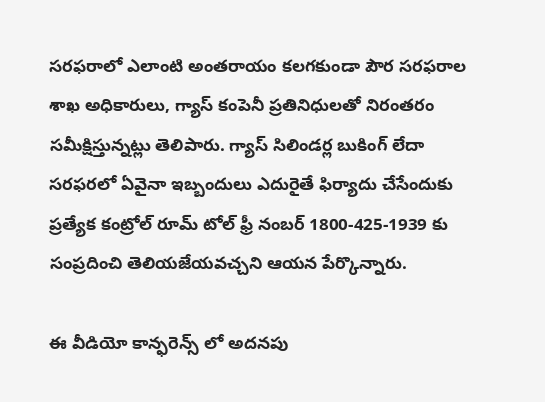సరఫరాలో ఎలాంటి అంతరాయం కలగకుండా పౌర సరఫరాల శాఖ అధికారులు, గ్యాస్ కంపెనీ ప్రతినిధులతో నిరంతరం సమీక్షిస్తున్నట్లు తెలిపారు. గ్యాస్ సిలిండర్ల బుకింగ్ లేదా సరఫరలో ఏవైనా ఇబ్బందులు ఎదురైతే ఫిర్యాదు చేసేందుకు ప్రత్యేక కంట్రోల్ రూమ్ టోల్ ఫ్రీ నంబర్ 1800-425-1939 కు సంప్రదించి తెలియజేయవచ్చని ఆయన పేర్కొన్నారు.

ఈ వీడియో కాన్ఫరెన్స్ లో అదనపు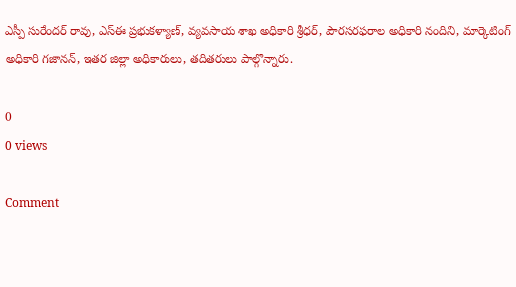ఎస్పీ సురేందర్ రావు, ఎస్ఈ ప్రభుకళ్యాణ్, వ్యవసాయ శాఖ అధికారి శ్రీధర్, పౌరసరఫరాల అధికారి నందిని, మార్కెటింగ్ అధికారి గజానన్, ఇతర జిల్లా అధికారులు, తదితరులు పాల్గొన్నారు.

0
0 views

Comment